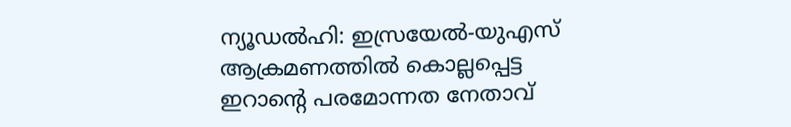ന്യൂഡൽഹി: ഇസ്രയേൽ-യുഎസ് ആക്രമണത്തിൽ കൊല്ലപ്പെട്ട ഇറാന്റെ പരമോന്നത നേതാവ്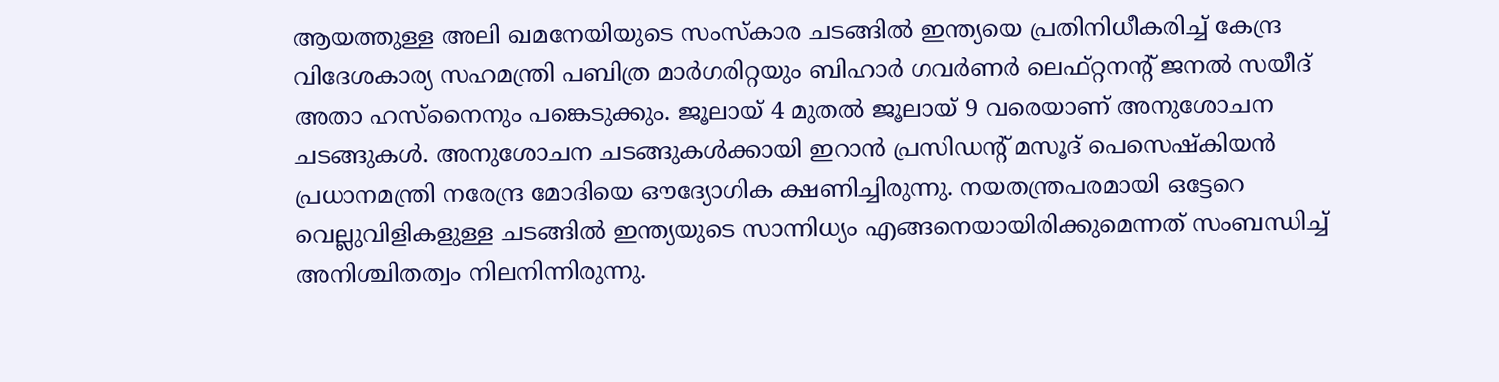ആയത്തുള്ള അലി ഖമനേയിയുടെ സംസ്കാര ചടങ്ങിൽ ഇന്ത്യയെ പ്രതിനിധീകരിച്ച് കേന്ദ്ര വിദേശകാര്യ സഹമന്ത്രി പബിത്ര മാർഗരിറ്റയും ബിഹാർ ഗവർണർ ലെഫ്റ്റനന്റ് ജനൽ സയീദ് അതാ ഹസ്നൈനും പങ്കെടുക്കും. ജൂലായ് 4 മുതൽ ജൂലായ് 9 വരെയാണ് അനുശോചന ചടങ്ങുകൾ. അനുശോചന ചടങ്ങുകൾക്കായി ഇറാൻ പ്രസിഡന്റ് മസൂദ് പെസെഷ്കിയൻ പ്രധാനമന്ത്രി നരേന്ദ്ര മോദിയെ ഔദ്യോഗിക ക്ഷണിച്ചിരുന്നു. നയതന്ത്രപരമായി ഒട്ടേറെ വെല്ലുവിളികളുള്ള ചടങ്ങിൽ ഇന്ത്യയുടെ സാന്നിധ്യം എങ്ങനെയായിരിക്കുമെന്നത് സംബന്ധിച്ച് അനിശ്ചിതത്വം നിലനിന്നിരുന്നു.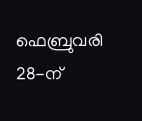ഫെബ്രുവരി 28-ന്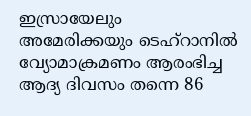ഇസ്രായേലും അമേരിക്കയും ടെഹ്റാനിൽ വ്യോമാക്രമണം ആരംഭിച്ച ആദ്യ ദിവസം തന്നെ 86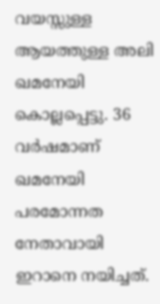വയസ്സുള്ള ആയത്തുള്ള അലി ഖമനേയി കൊല്ലപ്പെട്ടു. 36 വർഷമാണ് ഖമനേയി പരമോന്നത നേതാവായി ഇറാനെ നയിച്ചത്.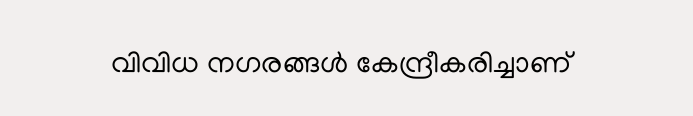വിവിധ നഗരങ്ങൾ കേന്ദ്രീകരിച്ചാണ്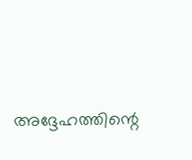അദ്ദേഹത്തിന്റെ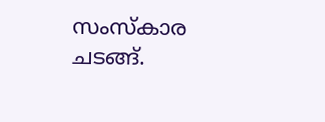സംസ്കാര ചടങ്ങ്.